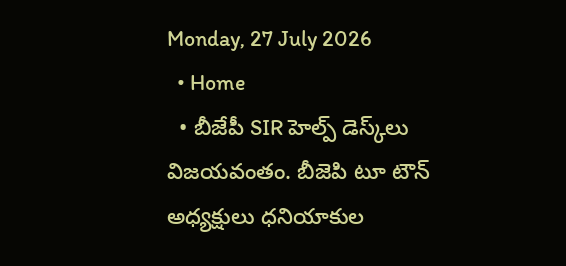Monday, 27 July 2026
  • Home
  • బీజేపీ SIR హెల్ప్ డెస్క్‌లు విజయవంతం. బీజెపి టూ టౌన్ అధ్యక్షులు ధనియాకుల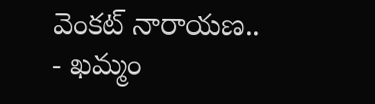వెంకట్ నారాయణ..
- ఖమ్మం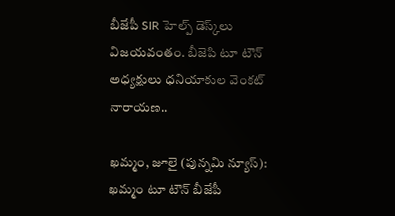బీజేపీ SIR హెల్ప్ డెస్క్‌లు విజయవంతం. బీజెపి టూ టౌన్ అధ్యక్షులు ధనియాకుల వెంకట్ నారాయణ..

ఖమ్మం, జూలై (పున్నమి న్యూస్): ఖమ్మం టూ టౌన్ బీజేపీ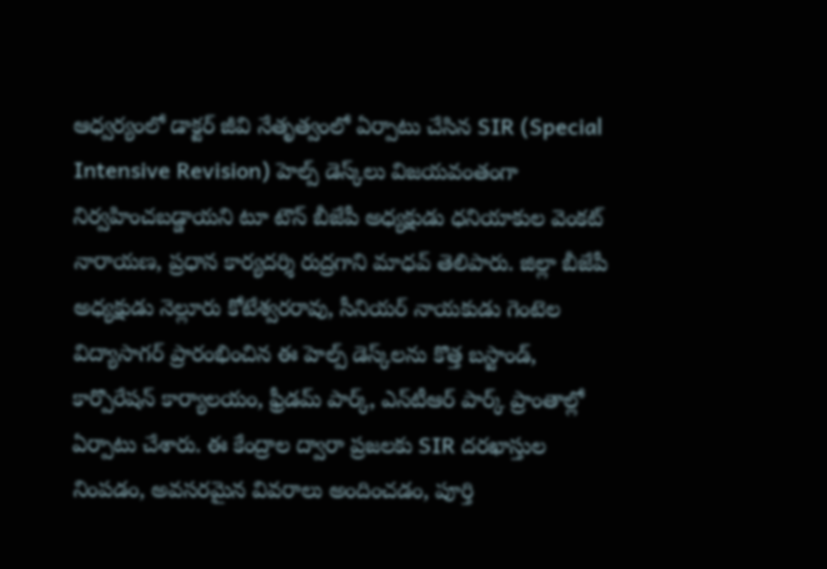ఆధ్వర్యంలో డాక్టర్ జీవి నేతృత్వంలో ఏర్పాటు చేసిన SIR (Special Intensive Revision) హెల్ప్ డెస్క్‌లు విజయవంతంగా నిర్వహించబడ్డాయని టూ టౌన్ బీజేపీ అధ్యక్షుడు ధనియాకుల వెంకట్ నారాయణ, ప్రధాన కార్యదర్శి రుద్రగాని మాధవ్ తెలిపారు. జిల్లా బీజేపీ అధ్యక్షుడు నెల్లూరు కోటేశ్వరరావు, సీనియర్ నాయకుడు గెంటెల విద్యాసాగర్ ప్రారంభించిన ఈ హెల్ప్ డెస్క్‌లను కొత్త బస్టాండ్, కార్పొరేషన్ కార్యాలయం, ఫ్రీడమ్ పార్క్, ఎన్‌టీఆర్ పార్క్ ప్రాంతాల్లో ఏర్పాటు చేశారు. ఈ కేంద్రాల ద్వారా ప్రజలకు SIR దరఖాస్తుల నింపడం, అవసరమైన వివరాలు అందించడం, పూర్తి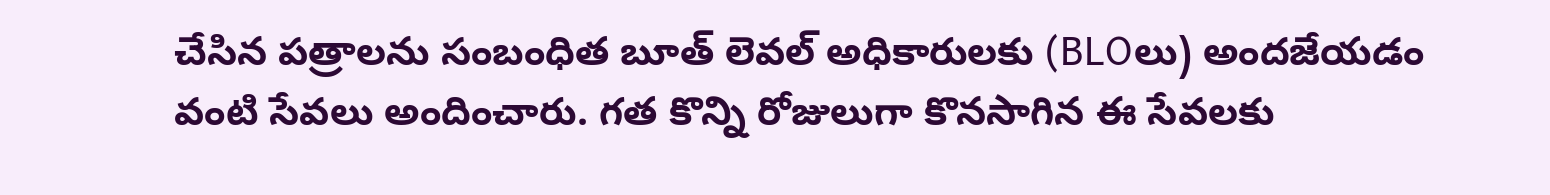చేసిన పత్రాలను సంబంధిత బూత్ లెవల్ అధికారులకు (BLOలు) అందజేయడం వంటి సేవలు అందించారు. గత కొన్ని రోజులుగా కొనసాగిన ఈ సేవలకు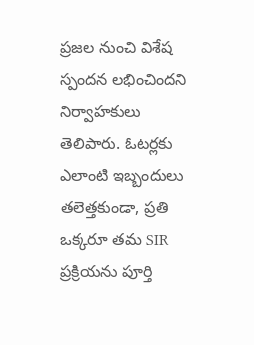ప్రజల నుంచి విశేష స్పందన లభించిందని నిర్వాహకులు తెలిపారు. ఓటర్లకు ఎలాంటి ఇబ్బందులు తలెత్తకుండా, ప్రతి ఒక్కరూ తమ SIR ప్రక్రియను పూర్తి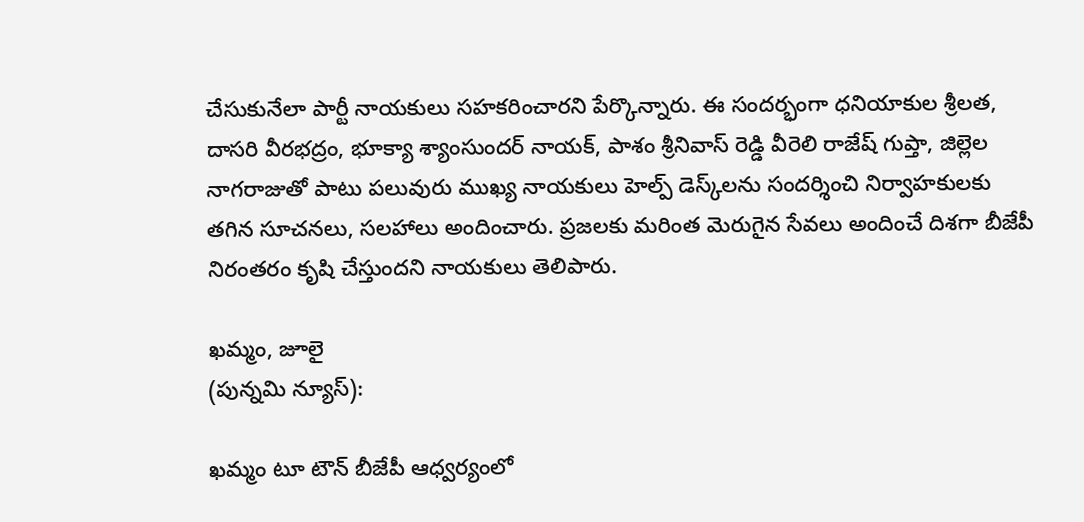చేసుకునేలా పార్టీ నాయకులు సహకరించారని పేర్కొన్నారు. ఈ సందర్భంగా ధనియాకుల శ్రీలత, దాసరి వీరభద్రం, భూక్యా శ్యాంసుందర్ నాయక్, పాశం శ్రీనివాస్ రెడ్డి వీరెలి రాజేష్ గుప్తా, జిల్లెల నాగరాజుతో పాటు పలువురు ముఖ్య నాయకులు హెల్ప్ డెస్క్‌లను సందర్శించి నిర్వాహకులకు తగిన సూచనలు, సలహాలు అందించారు. ప్రజలకు మరింత మెరుగైన సేవలు అందించే దిశగా బీజేపీ నిరంతరం కృషి చేస్తుందని నాయకులు తెలిపారు.

ఖమ్మం, జూలై
(పున్నమి న్యూస్):

ఖమ్మం టూ టౌన్ బీజేపీ ఆధ్వర్యంలో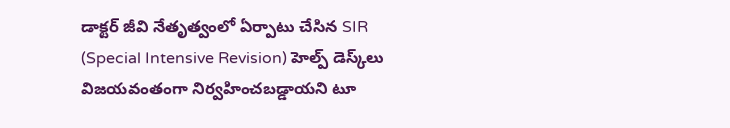డాక్టర్ జీవి నేతృత్వంలో ఏర్పాటు చేసిన SIR (Special Intensive Revision) హెల్ప్ డెస్క్‌లు విజయవంతంగా నిర్వహించబడ్డాయని టూ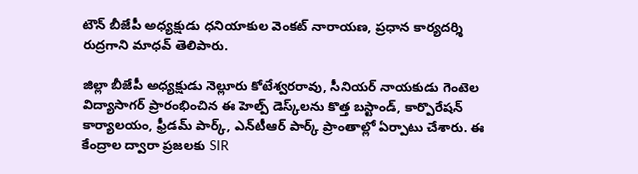టౌన్ బీజేపీ అధ్యక్షుడు ధనియాకుల వెంకట్ నారాయణ, ప్రధాన కార్యదర్శి రుద్రగాని మాధవ్ తెలిపారు.

జిల్లా బీజేపీ అధ్యక్షుడు నెల్లూరు కోటేశ్వరరావు, సీనియర్ నాయకుడు గెంటెల విద్యాసాగర్ ప్రారంభించిన ఈ హెల్ప్ డెస్క్‌లను కొత్త బస్టాండ్, కార్పొరేషన్ కార్యాలయం, ఫ్రీడమ్ పార్క్, ఎన్‌టీఆర్ పార్క్ ప్రాంతాల్లో ఏర్పాటు చేశారు. ఈ కేంద్రాల ద్వారా ప్రజలకు SIR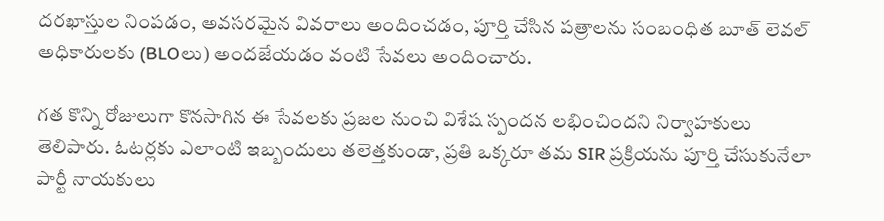దరఖాస్తుల నింపడం, అవసరమైన వివరాలు అందించడం, పూర్తి చేసిన పత్రాలను సంబంధిత బూత్ లెవల్ అధికారులకు (BLOలు) అందజేయడం వంటి సేవలు అందించారు.

గత కొన్ని రోజులుగా కొనసాగిన ఈ సేవలకు ప్రజల నుంచి విశేష స్పందన లభించిందని నిర్వాహకులు తెలిపారు. ఓటర్లకు ఎలాంటి ఇబ్బందులు తలెత్తకుండా, ప్రతి ఒక్కరూ తమ SIR ప్రక్రియను పూర్తి చేసుకునేలా పార్టీ నాయకులు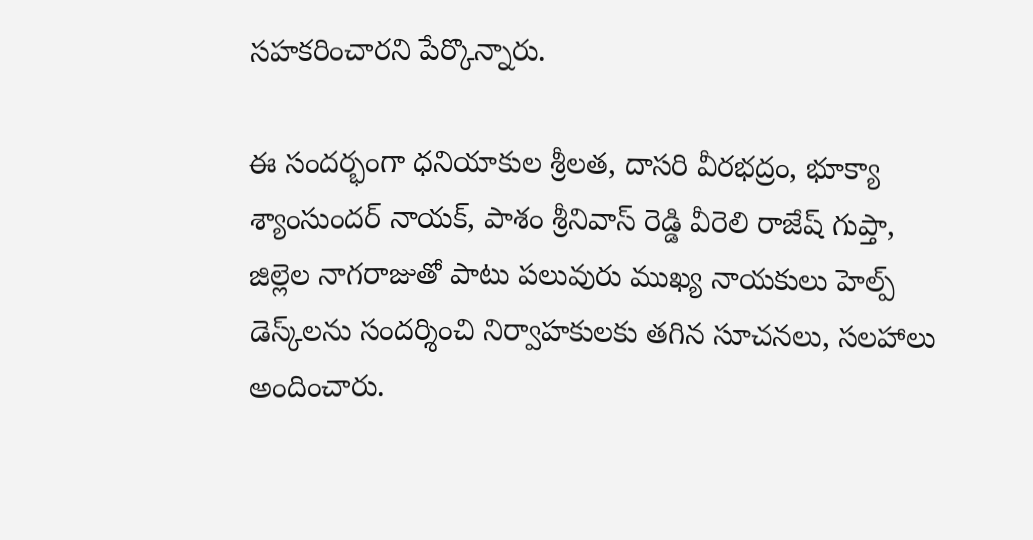సహకరించారని పేర్కొన్నారు.

ఈ సందర్భంగా ధనియాకుల శ్రీలత, దాసరి వీరభద్రం, భూక్యా శ్యాంసుందర్ నాయక్, పాశం శ్రీనివాస్ రెడ్డి వీరెలి రాజేష్ గుప్తా, జిల్లెల నాగరాజుతో పాటు పలువురు ముఖ్య నాయకులు హెల్ప్ డెస్క్‌లను సందర్శించి నిర్వాహకులకు తగిన సూచనలు, సలహాలు అందించారు.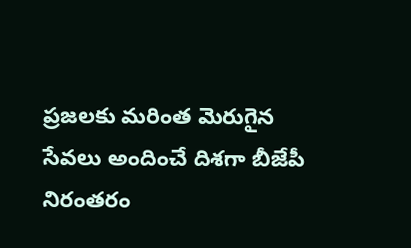ప్రజలకు మరింత మెరుగైన సేవలు అందించే దిశగా బీజేపీ నిరంతరం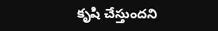కృషి చేస్తుందని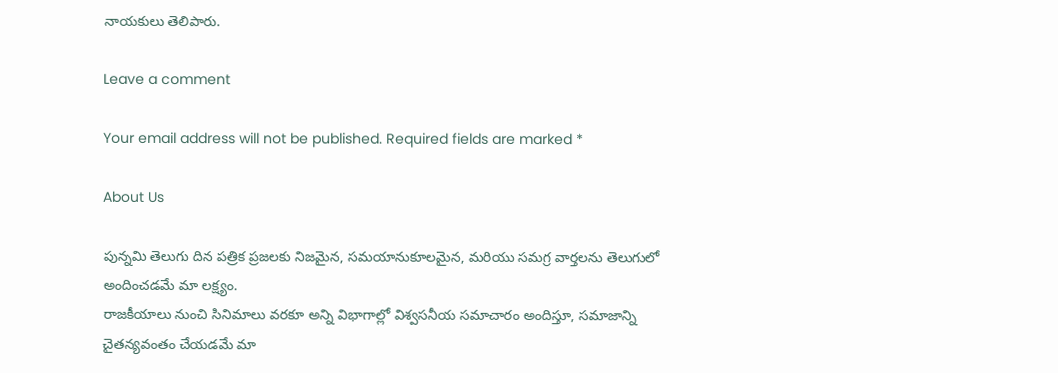నాయకులు తెలిపారు.

Leave a comment

Your email address will not be published. Required fields are marked *

About Us

పున్నమి తెలుగు దిన పత్రిక ప్రజలకు నిజమైన, సమయానుకూలమైన, మరియు సమగ్ర వార్తలను తెలుగులో అందించడమే మా లక్ష్యం.
రాజకీయాలు నుంచి సినిమాలు వరకూ అన్ని విభాగాల్లో విశ్వసనీయ సమాచారం అందిస్తూ, సమాజాన్ని చైతన్యవంతం చేయడమే మా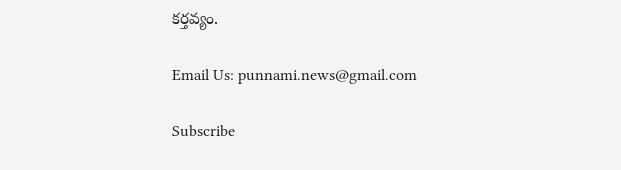కర్తవ్యం.

Email Us: punnami.news@gmail.com

Subscribe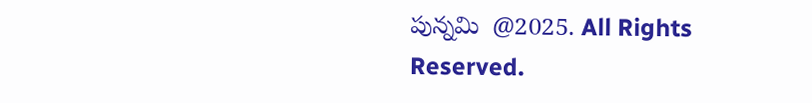పున్నమి  @2025. All Rights Reserved.